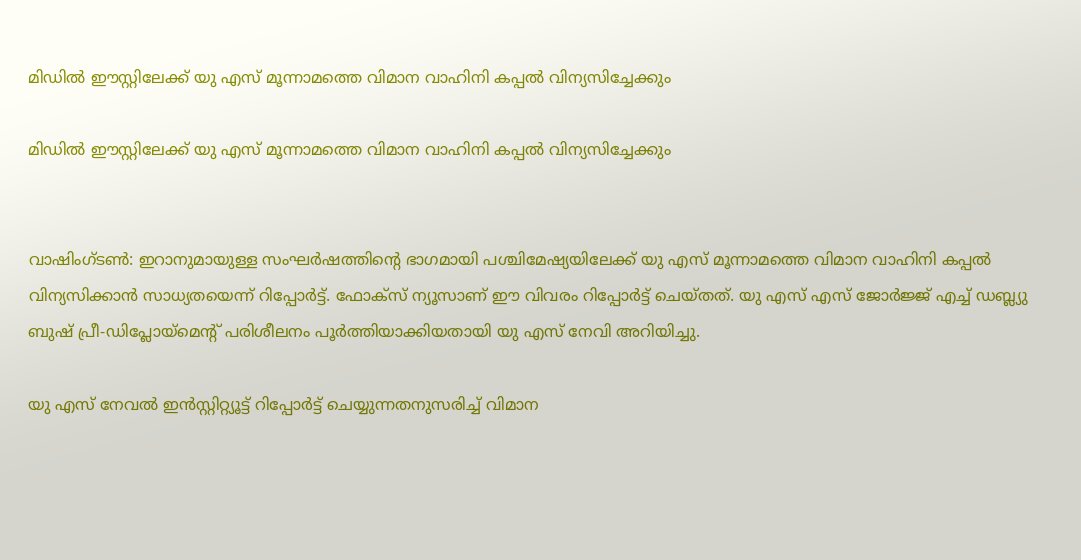മിഡില്‍ ഈസ്റ്റിലേക്ക് യു എസ് മൂന്നാമത്തെ വിമാന വാഹിനി കപ്പല്‍ വിന്യസിച്ചേക്കും

മിഡില്‍ ഈസ്റ്റിലേക്ക് യു എസ് മൂന്നാമത്തെ വിമാന വാഹിനി കപ്പല്‍ വിന്യസിച്ചേക്കും


വാഷിംഗ്ടണ്‍: ഇറാനുമായുള്ള സംഘര്‍ഷത്തിന്റെ ഭാഗമായി പശ്ചിമേഷ്യയിലേക്ക് യു എസ് മൂന്നാമത്തെ വിമാന വാഹിനി കപ്പല്‍ വിന്യസിക്കാന്‍ സാധ്യതയെന്ന് റിപ്പോര്‍ട്ട്. ഫോക്‌സ് ന്യൂസാണ് ഈ വിവരം റിപ്പോര്‍ട്ട് ചെയ്തത്. യു എസ് എസ് ജോര്‍ജ്ജ് എച്ച് ഡബ്ല്യു ബുഷ് പ്രീ-ഡിപ്ലോയ്‌മെന്റ് പരിശീലനം പൂര്‍ത്തിയാക്കിയതായി യു എസ് നേവി അറിയിച്ചു.

യു എസ് നേവല്‍ ഇന്‍സ്റ്റിറ്റ്യൂട്ട് റിപ്പോര്‍ട്ട് ചെയ്യുന്നതനുസരിച്ച് വിമാന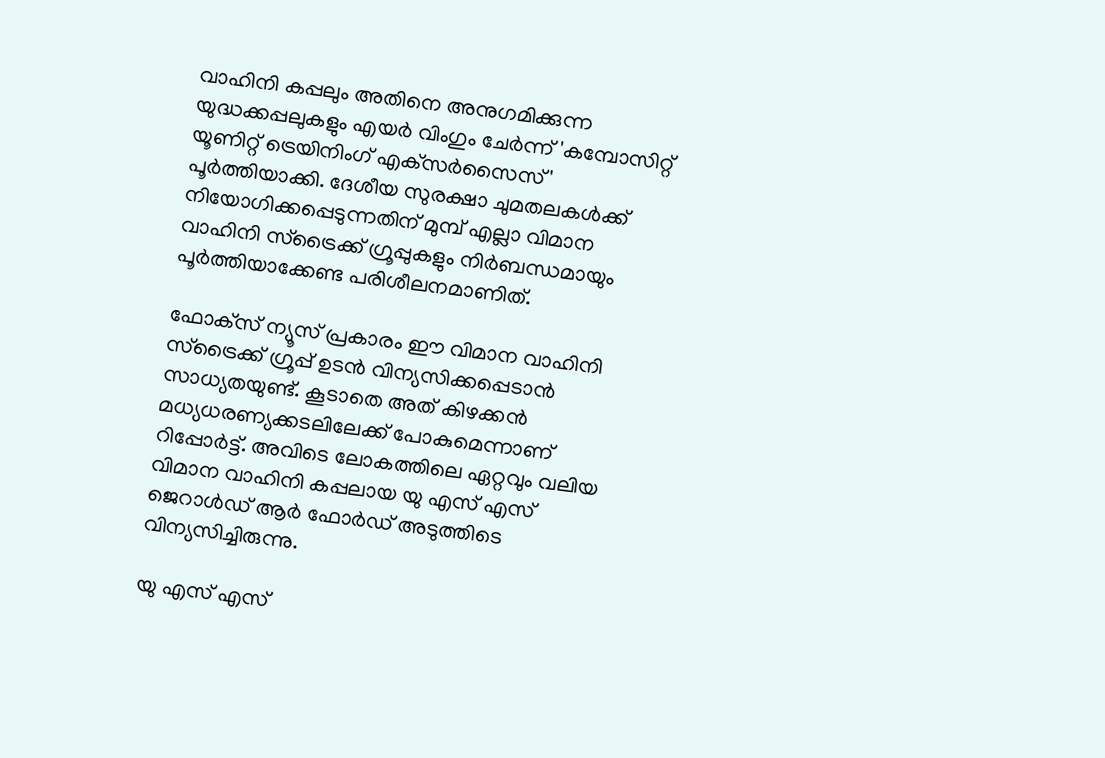വാഹിനി കപ്പലും അതിനെ അനുഗമിക്കുന്ന യുദ്ധക്കപ്പലുകളും എയര്‍ വിംഗും ചേര്‍ന്ന് 'കമ്പോസിറ്റ് യൂണിറ്റ് ട്രെയിനിംഗ് എക്‌സര്‍സൈസ്' പൂര്‍ത്തിയാക്കി. ദേശീയ സുരക്ഷാ ചുമതലകള്‍ക്ക് നിയോഗിക്കപ്പെടുന്നതിന് മുമ്പ് എല്ലാ വിമാന വാഹിനി സ്‌ട്രൈക്ക് ഗ്രൂപ്പുകളും നിര്‍ബന്ധമായും പൂര്‍ത്തിയാക്കേണ്ട പരിശീലനമാണിത്.

ഫോക്‌സ് ന്യൂസ് പ്രകാരം ഈ വിമാന വാഹിനി സ്‌ട്രൈക്ക് ഗ്രൂപ്പ് ഉടന്‍ വിന്യസിക്കപ്പെടാന്‍ സാധ്യതയുണ്ട്. കൂടാതെ അത് കിഴക്കന്‍ മധ്യധരണ്യക്കടലിലേക്ക് പോകുമെന്നാണ് റിപ്പോര്‍ട്ട്. അവിടെ ലോകത്തിലെ ഏറ്റവും വലിയ വിമാന വാഹിനി കപ്പലായ യു എസ് എസ് ജെറാള്‍ഡ് ആര്‍ ഫോര്‍ഡ് അടുത്തിടെ വിന്യസിച്ചിരുന്നു.

യു എസ് എസ്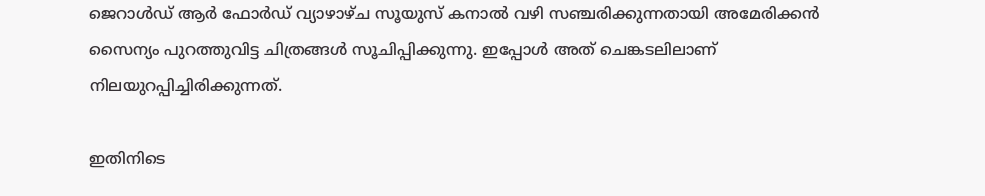ജെറാള്‍ഡ് ആര്‍ ഫോര്‍ഡ് വ്യാഴാഴ്ച സൂയുസ് കനാല്‍ വഴി സഞ്ചരിക്കുന്നതായി അമേരിക്കന്‍ സൈന്യം പുറത്തുവിട്ട ചിത്രങ്ങള്‍ സൂചിപ്പിക്കുന്നു. ഇപ്പോള്‍ അത് ചെങ്കടലിലാണ് നിലയുറപ്പിച്ചിരിക്കുന്നത്.

ഇതിനിടെ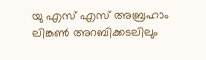യു എസ് എസ് അബ്രഹാം ലിങ്കണ്‍ അറബിക്കടലിലും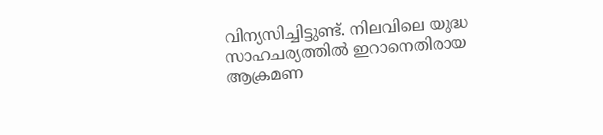വിന്യസിച്ചിട്ടുണ്ട്. നിലവിലെ യുദ്ധ സാഹചര്യത്തില്‍ ഇറാനെതിരായ ആക്രമണ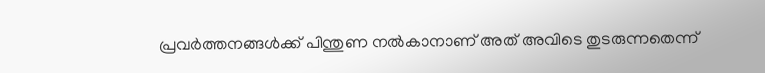പ്രവര്‍ത്തനങ്ങള്‍ക്ക് പിന്തുണ നല്‍കാനാണ് അത് അവിടെ തുടരുന്നതെന്ന്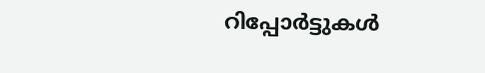റിപ്പോര്‍ട്ടുകള്‍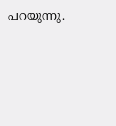പറയുന്നു.